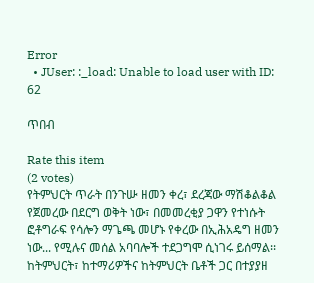Error
  • JUser: :_load: Unable to load user with ID: 62

ጥበብ

Rate this item
(2 votes)
የትምህርት ጥራት በንጉሡ ዘመን ቀረ፣ ደረጃው ማሽቆልቆል የጀመረው በደርግ ወቅት ነው፣ በመመረቂያ ጋዋን የተነሱት ፎቶግራፍ የሳሎን ማጌጫ መሆኑ የቀረው በኢሕአዴግ ዘመን ነው... የሚሉና መሰል አባባሎች ተደጋግሞ ሲነገሩ ይሰማል፡፡ ከትምህርት፣ ከተማሪዎችና ከትምህርት ቤቶች ጋር በተያያዘ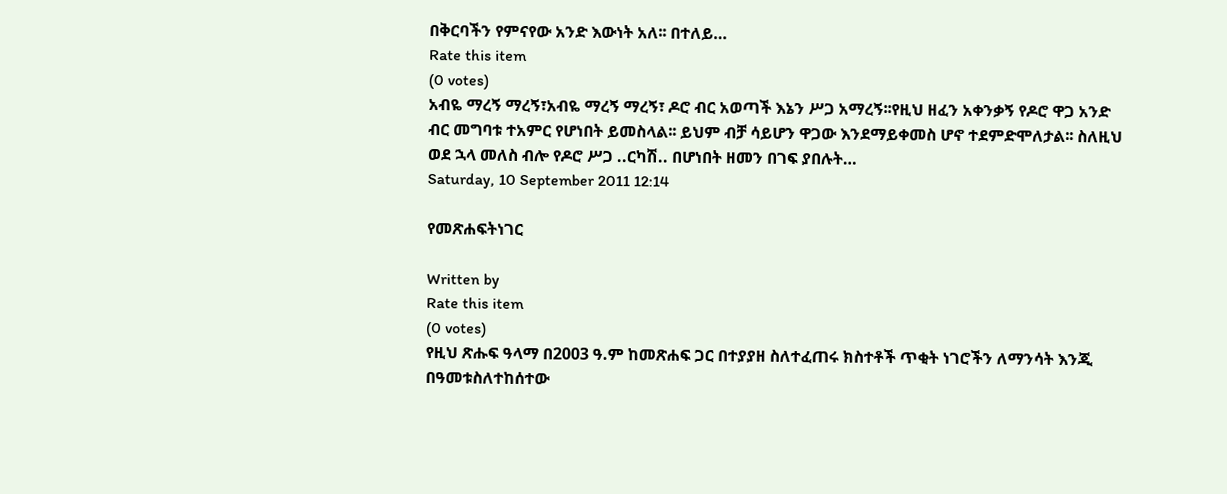በቅርባችን የምናየው አንድ እውነት አለ፡፡ በተለይ…
Rate this item
(0 votes)
አብዬ ማረኝ ማረኝ፣አብዬ ማረኝ ማረኝ፣ ዶሮ ብር አወጣች እኔን ሥጋ አማረኝ፡፡የዚህ ዘፈን አቀንቃኝ የዶሮ ዋጋ አንድ ብር መግባቱ ተአምር የሆነበት ይመስላል፡፡ ይህም ብቻ ሳይሆን ዋጋው እንደማይቀመስ ሆኖ ተደምድሞለታል፡፡ ስለዚህ ወደ ኋላ መለስ ብሎ የዶሮ ሥጋ ..ርካሽ.. በሆነበት ዘመን በገፍ ያበሉት…
Saturday, 10 September 2011 12:14

የመጽሐፍትነገር

Written by
Rate this item
(0 votes)
የዚህ ጽሑፍ ዓላማ በ2003 ዓ.ም ከመጽሐፍ ጋር በተያያዘ ስለተፈጠሩ ክስተቶች ጥቂት ነገሮችን ለማንሳት እንጂ በዓመቱስለተከሰተው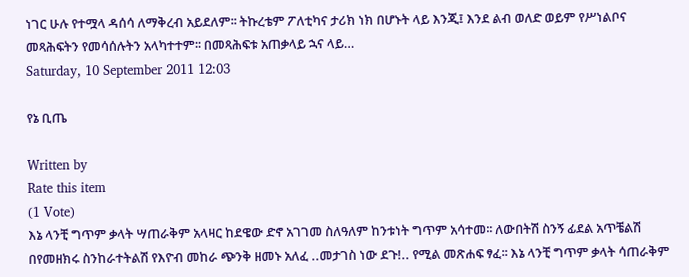ነገር ሁሉ የተሟላ ዳሰሳ ለማቅረብ አይደለም፡፡ ትኩረቴም ፖለቲካና ታሪክ ነክ በሆኑት ላይ እንጂ፤ እንደ ልብ ወለድ ወይም የሥነልቦና መጻሕፍትን የመሳሰሉትን አላካተተም፡፡ በመጻሕፍቱ አጠቃላይ ኋና ላይ…
Saturday, 10 September 2011 12:03

የኔ ቢጤ

Written by
Rate this item
(1 Vote)
እኔ ላንቺ ግጥም ቃላት ሣጠራቅም አላዛር ከደዌው ድኖ አገገመ ስለዓለም ከንቱነት ግጥም አሳተመ፡፡ ለውበትሽ ስንኝ ፊደል አጥቼልሽ በየመዘክሩ ስንከራተትልሽ የእዮብ መከራ ጭንቅ ዘመኑ አለፈ ..መታገስ ነው ደጉ!.. የሚል መጽሐፍ ፃፈ፡፡ እኔ ላንቺ ግጥም ቃላት ሳጠራቅም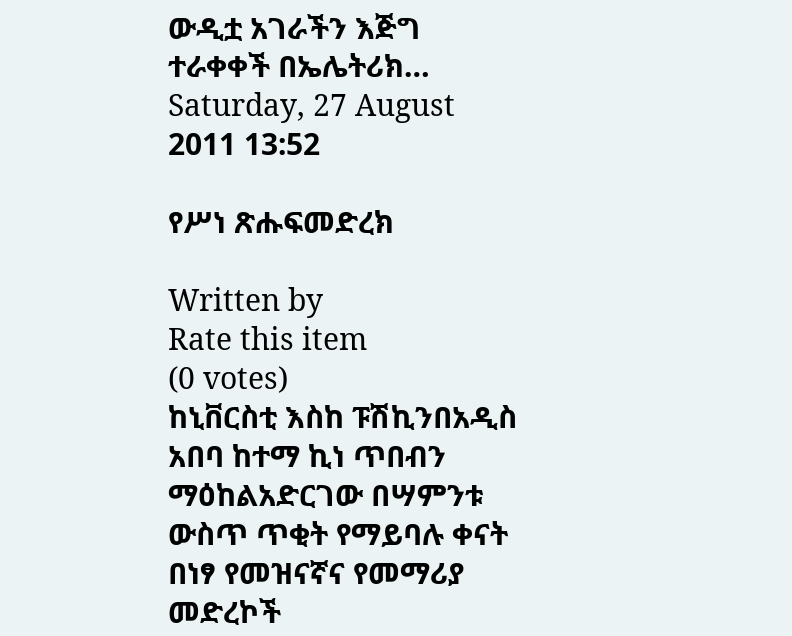ውዲቷ አገራችን እጅግ ተራቀቀች በኤሌትሪክ…
Saturday, 27 August 2011 13:52

የሥነ ጽሑፍመድረክ

Written by
Rate this item
(0 votes)
ከኒቨርስቲ እስከ ፑሽኪንበአዲስ አበባ ከተማ ኪነ ጥበብን ማዕከልአድርገው በሣምንቱ ውስጥ ጥቂት የማይባሉ ቀናት በነፃ የመዝናኛና የመማሪያ መድረኮች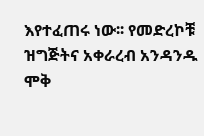እየተፈጠሩ ነው፡፡ የመድረኮቹ ዝግጅትና አቀራረብ አንዳንዱ ሞቅ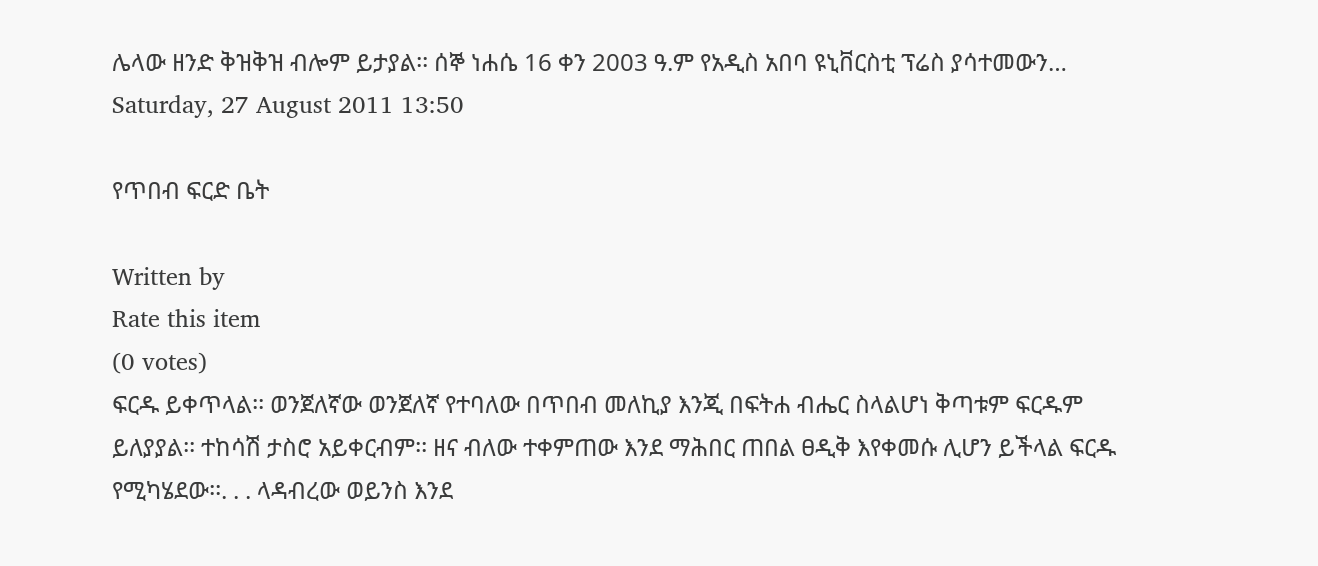ሌላው ዘንድ ቅዝቅዝ ብሎም ይታያል፡፡ ሰኞ ነሐሴ 16 ቀን 2003 ዓ.ም የአዲስ አበባ ዩኒቨርስቲ ፕሬስ ያሳተመውን…
Saturday, 27 August 2011 13:50

የጥበብ ፍርድ ቤት

Written by
Rate this item
(0 votes)
ፍርዱ ይቀጥላል፡፡ ወንጀለኛው ወንጀለኛ የተባለው በጥበብ መለኪያ እንጂ በፍትሐ ብሔር ስላልሆነ ቅጣቱም ፍርዱም ይለያያል፡፡ ተከሳሽ ታስሮ አይቀርብም፡፡ ዘና ብለው ተቀምጠው እንደ ማሕበር ጠበል ፀዲቅ እየቀመሱ ሊሆን ይችላል ፍርዱ የሚካሄደው፡፡. . . ላዳብረው ወይንስ እንደ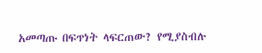አመጣጡ በፍጥነት ላፍርጠው? የሚያስብሉ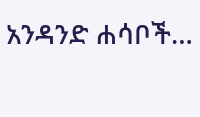አንዳንድ ሐሳቦች…